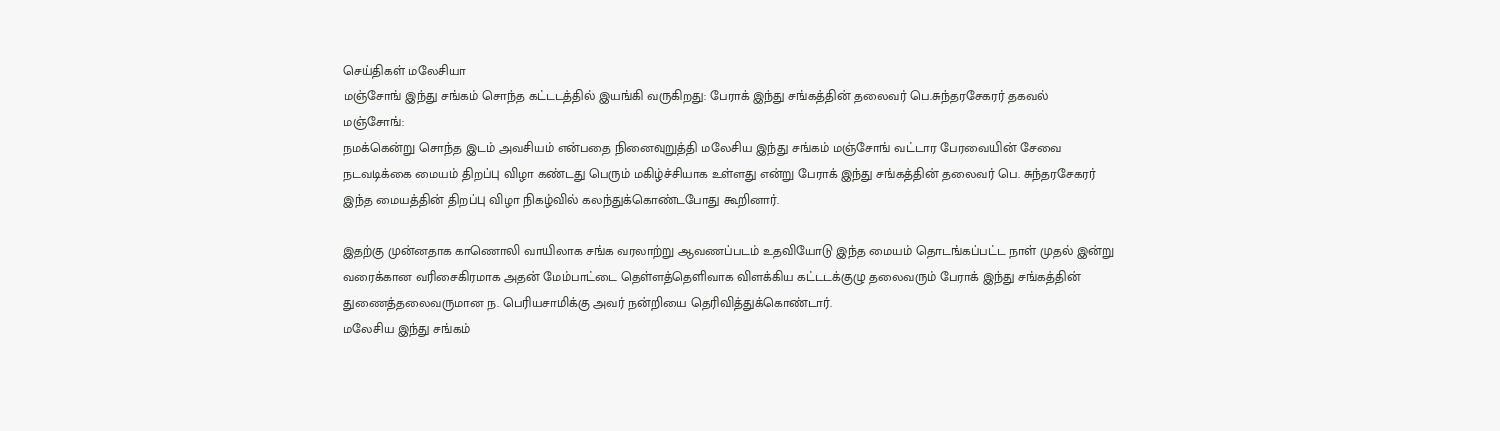செய்திகள் மலேசியா
மஞ்சோங் இந்து சங்கம் சொந்த கட்டடத்தில் இயங்கி வருகிறது: பேராக் இந்து சங்கத்தின் தலைவர் பெ.சுந்தரசேகரர் தகவல்
மஞ்சோங்:
நமக்கென்று சொந்த இடம் அவசியம் என்பதை நினைவுறுத்தி மலேசிய இந்து சங்கம் மஞ்சோங் வட்டார பேரவையின் சேவை நடவடிக்கை மையம் திறப்பு விழா கண்டது பெரும் மகிழ்ச்சியாக உள்ளது என்று பேராக் இந்து சங்கத்தின் தலைவர் பெ. சுந்தரசேகரர் இந்த மையத்தின் திறப்பு விழா நிகழ்வில் கலந்துக்கொண்டபோது கூறினார்.

இதற்கு முன்னதாக காணொலி வாயிலாக சங்க வரலாற்று ஆவணப்படம் உதவியோடு இந்த மையம் தொடங்கப்பட்ட நாள் முதல் இன்று வரைக்கான வரிசைகிரமாக அதன் மேம்பாட்டை தெள்ளத்தெளிவாக விளக்கிய கட்டடக்குழு தலைவரும் பேராக் இந்து சங்கத்தின் துணைத்தலைவருமான ந. பெரியசாமிக்கு அவர் நன்றியை தெரிவித்துக்கொண்டார்.
மலேசிய இந்து சங்கம்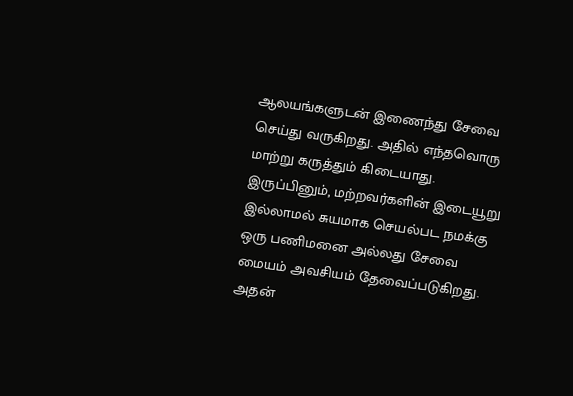ஆலயங்களுடன் இணைந்து சேவை செய்து வருகிறது. அதில் எந்தவொரு மாற்று கருத்தும் கிடையாது. இருப்பினும், மற்றவர்களின் இடையூறு இல்லாமல் சுயமாக செயல்பட நமக்கு ஒரு பணிமனை அல்லது சேவை மையம் அவசியம் தேவைப்படுகிறது. அதன்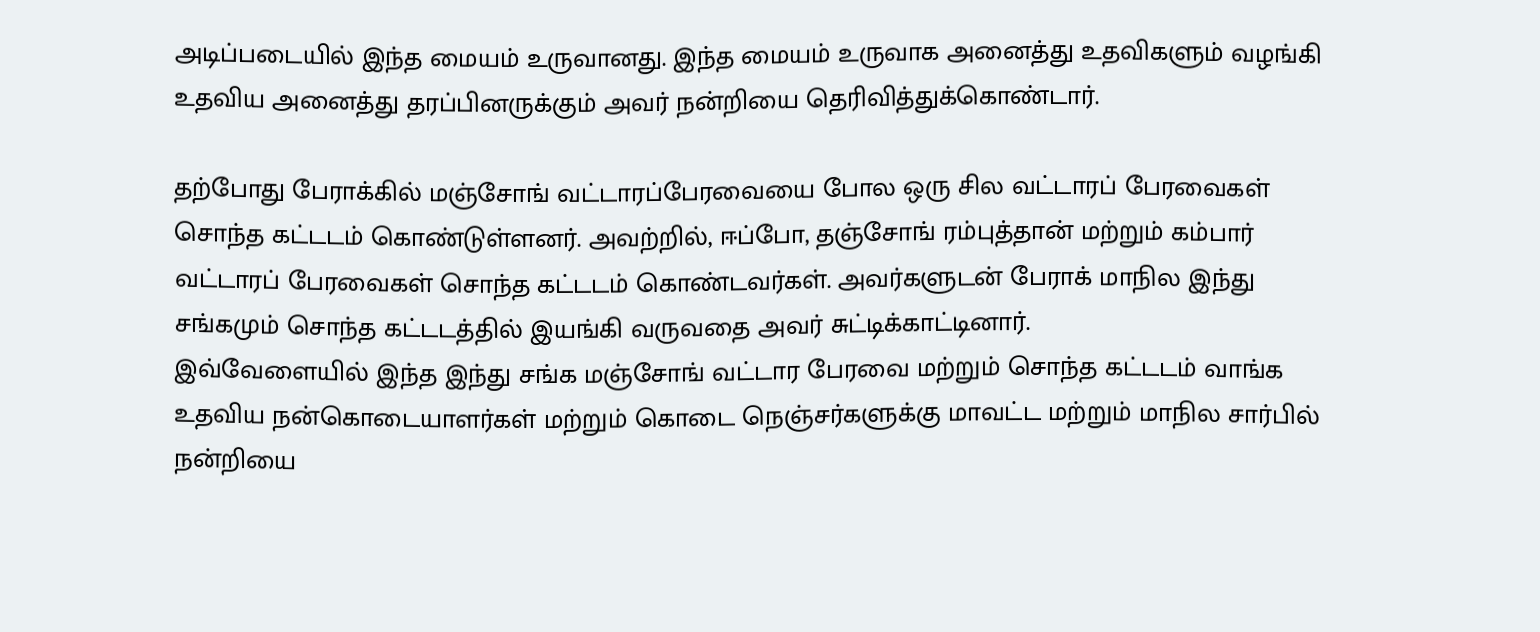அடிப்படையில் இந்த மையம் உருவானது. இந்த மையம் உருவாக அனைத்து உதவிகளும் வழங்கி உதவிய அனைத்து தரப்பினருக்கும் அவர் நன்றியை தெரிவித்துக்கொண்டார்.

தற்போது பேராக்கில் மஞ்சோங் வட்டாரப்பேரவையை போல ஒரு சில வட்டாரப் பேரவைகள் சொந்த கட்டடம் கொண்டுள்ளனர். அவற்றில், ஈப்போ, தஞ்சோங் ரம்புத்தான் மற்றும் கம்பார் வட்டாரப் பேரவைகள் சொந்த கட்டடம் கொண்டவர்கள். அவர்களுடன் பேராக் மாநில இந்து சங்கமும் சொந்த கட்டடத்தில் இயங்கி வருவதை அவர் சுட்டிக்காட்டினார்.
இவ்வேளையில் இந்த இந்து சங்க மஞ்சோங் வட்டார பேரவை மற்றும் சொந்த கட்டடம் வாங்க உதவிய நன்கொடையாளர்கள் மற்றும் கொடை நெஞ்சர்களுக்கு மாவட்ட மற்றும் மாநில சார்பில் நன்றியை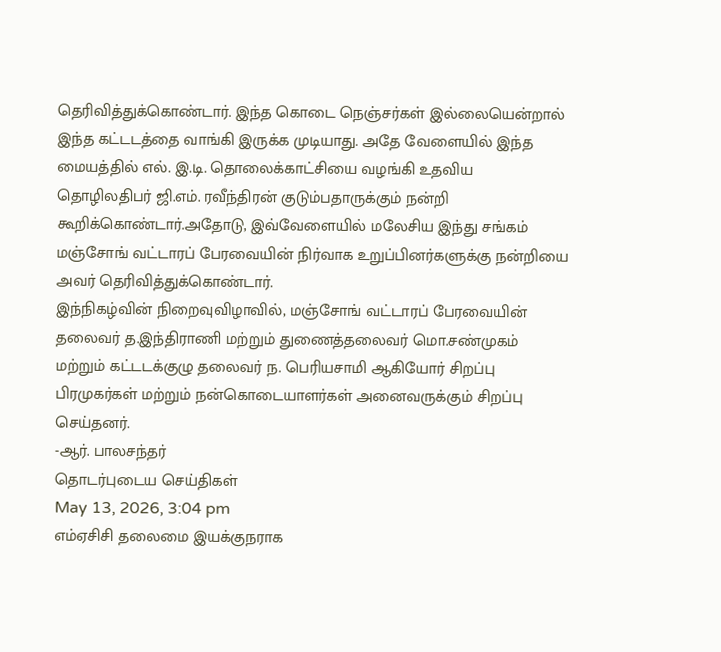தெரிவித்துக்கொண்டார். இந்த கொடை நெஞ்சர்கள் இல்லையென்றால் இந்த கட்டடத்தை வாங்கி இருக்க முடியாது. அதே வேளையில் இந்த மையத்தில் எல். இ.டி. தொலைக்காட்சியை வழங்கி உதவிய தொழிலதிபர் ஜி.எம். ரவீந்திரன் குடும்பதாருக்கும் நன்றி கூறிக்கொண்டார்.அதோடு, இவ்வேளையில் மலேசிய இந்து சங்கம் மஞ்சோங் வட்டாரப் பேரவையின் நிர்வாக உறுப்பினர்களுக்கு நன்றியை அவர் தெரிவித்துக்கொண்டார்.
இந்நிகழ்வின் நிறைவுவிழாவில், மஞ்சோங் வட்டாரப் பேரவையின் தலைவர் த.இந்திராணி மற்றும் துணைத்தலைவர் மொ.சண்முகம் மற்றும் கட்டடக்குழு தலைவர் ந. பெரியசாமி ஆகியோர் சிறப்பு பிரமுகர்கள் மற்றும் நன்கொடையாளர்கள் அனைவருக்கும் சிறப்பு செய்தனர்.
-ஆர். பாலசந்தர்
தொடர்புடைய செய்திகள்
May 13, 2026, 3:04 pm
எம்ஏசிசி தலைமை இயக்குநராக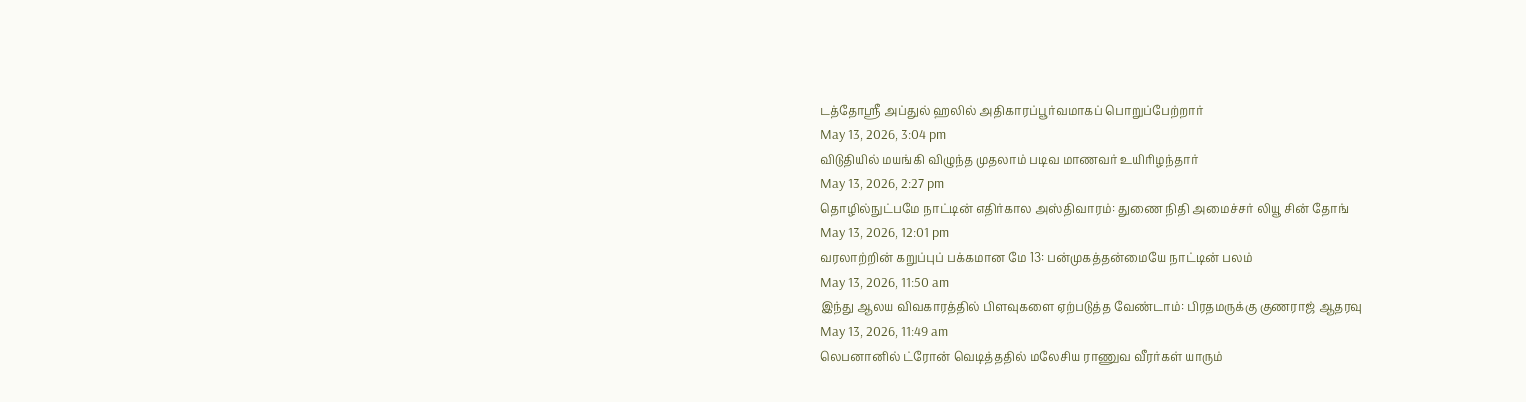டத்தோஶ்ரீ அப்துல் ஹலில் அதிகாரப்பூர்வமாகப் பொறுப்பேற்றார்
May 13, 2026, 3:04 pm
விடுதியில் மயங்கி விழுந்த முதலாம் படிவ மாணவர் உயிரிழந்தார்
May 13, 2026, 2:27 pm
தொழில்நுட்பமே நாட்டின் எதிர்கால அஸ்திவாரம்: துணை நிதி அமைச்சர் லியூ சின் தோங்
May 13, 2026, 12:01 pm
வரலாற்றின் கறுப்புப் பக்கமான மே 13: பன்முகத்தன்மையே நாட்டின் பலம்
May 13, 2026, 11:50 am
இந்து ஆலய விவகாரத்தில் பிளவுகளை ஏற்படுத்த வேண்டாம்: பிரதமருக்கு குணராஜ் ஆதரவு
May 13, 2026, 11:49 am
லெபனானில் ட்ரோன் வெடித்ததில் மலேசிய ராணுவ வீரர்கள் யாரும்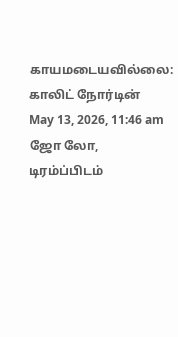காயமடையவில்லை: காலிட் நோர்டின்
May 13, 2026, 11:46 am
ஜோ லோ, டிரம்ப்பிடம்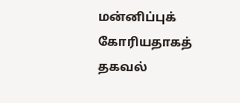மன்னிப்புக் கோரியதாகத் தகவல்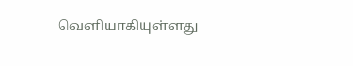வெளியாகியுள்ளது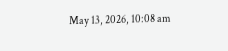May 13, 2026, 10:08 am